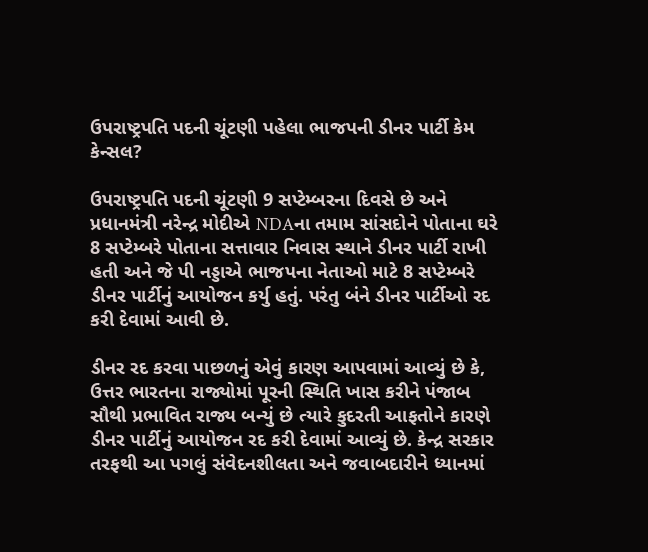ઉપરાષ્ટ્રપતિ પદની ચૂંટણી પહેલા ભાજપની ડીનર પાર્ટી કેમ કેન્સલ?

ઉપરાષ્ટ્રપતિ પદની ચૂંટણી 9 સપ્ટેમ્બરના દિવસે છે અને પ્રધાનમંત્રી નરેન્દ્ર મોદીએ NDAના તમામ સાંસદોને પોતાના ઘરે 8 સપ્ટેમ્બરે પોતાના સત્તાવાર નિવાસ સ્થાને ડીનર પાર્ટી રાખી હતી અને જે પી નડ્ડાએ ભાજપના નેતાઓ માટે 8 સપ્ટેમ્બરે ડીનર પાર્ટીનું આયોજન કર્યુ હતું. પરંતુ બંને ડીનર પાર્ટીઓ રદ કરી દેવામાં આવી છે.

ડીનર રદ કરવા પાછળનું એવું કારણ આપવામાં આવ્યું છે કે, ઉત્તર ભારતના રાજ્યોમાં પૂરની સ્થિતિ ખાસ કરીને પંજાબ સૌથી પ્રભાવિત રાજ્ય બન્યું છે ત્યારે કુદરતી આફતોને કારણે ડીનર પાર્ટીનું આયોજન રદ કરી દેવામાં આવ્યું છે. કેન્દ્ર સરકાર તરફથી આ પગલું સંવેદનશીલતા અને જવાબદારીને ધ્યાનમાં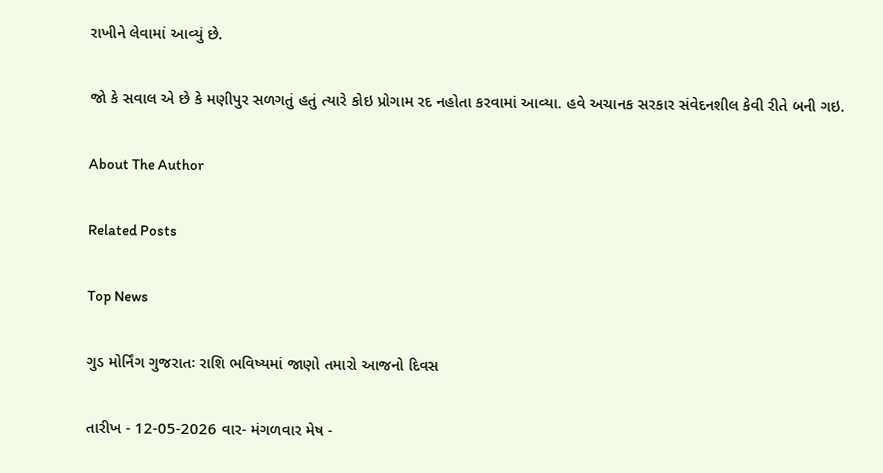રાખીને લેવામાં આવ્યું છે.

જો કે સવાલ એ છે કે મણીપુર સળગતું હતું ત્યારે કોઇ પ્રોગામ રદ નહોતા કરવામાં આવ્યા. હવે અચાનક સરકાર સંવેદનશીલ કેવી રીતે બની ગઇ.

About The Author

Related Posts

Top News

ગુડ મોર્નિંગ ગુજરાતઃ રાશિ ભવિષ્યમાં જાણો તમારો આજનો દિવસ

તારીખ - 12-05-2026 વાર- મંગળવાર મેષ -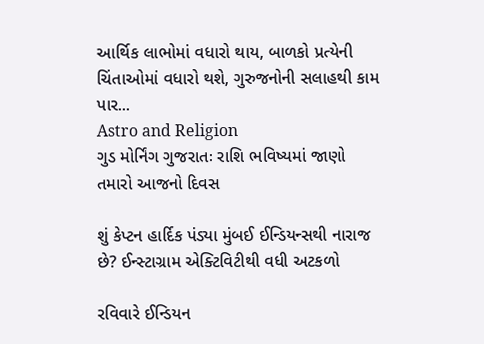આર્થિક લાભોમાં વધારો થાય, બાળકો પ્રત્યેની ચિંતાઓમાં વધારો થશે, ગુરુજનોની સલાહથી કામ પાર...
Astro and Religion
ગુડ મોર્નિંગ ગુજરાતઃ રાશિ ભવિષ્યમાં જાણો તમારો આજનો દિવસ

શું કેપ્ટન હાર્દિક પંડ્યા મુંબઈ ઈન્ડિયન્સથી નારાજ છે? ઈન્સ્ટાગ્રામ એક્ટિવિટીથી વધી અટકળો

રવિવારે ઈન્ડિયન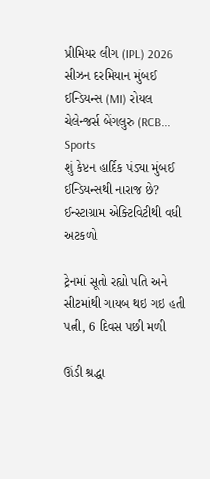પ્રીમિયર લીગ (IPL) 2026 સીઝન દરમિયાન મુંબઈ ઈન્ડિયન્સ (MI) રોયલ ચેલેન્જર્સ બેંગલુરુ (RCB...
Sports
શું કેપ્ટન હાર્દિક પંડ્યા મુંબઈ ઈન્ડિયન્સથી નારાજ છે? ઈન્સ્ટાગ્રામ એક્ટિવિટીથી વધી અટકળો

ટ્રેનમાં સૂતો રહ્યો પતિ અને સીટમાંથી ગાયબ થઇ ગઇ હતી પત્ની, 6 દિવસ પછી મળી

ઊંડી શ્રદ્ધા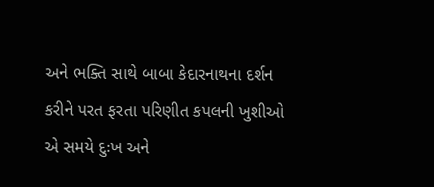અને ભક્તિ સાથે બાબા કેદારનાથના દર્શન કરીને પરત ફરતા પરિણીત કપલની ખુશીઓ એ સમયે દુઃખ અને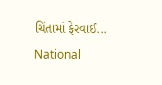ચિંતામાં ફેરવાઈ...
National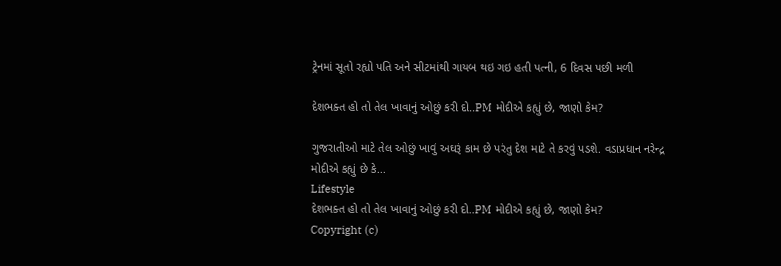ટ્રેનમાં સૂતો રહ્યો પતિ અને સીટમાંથી ગાયબ થઇ ગઇ હતી પત્ની, 6 દિવસ પછી મળી

દેશભક્ત હો તો તેલ ખાવાનું ઓછું કરી દો..PM મોદીએ કહ્યું છે, જાણો કેમ?

ગુજરાતીઓ માટે તેલ ઓછું ખાવું અઘરૂં કામ છે પરંતુ દેશ માટે તે કરવું પડશે. વડાપ્રધાન નરેન્દ્ર મોદીએ કહ્યું છે કે...
Lifestyle
દેશભક્ત હો તો તેલ ખાવાનું ઓછું કરી દો..PM મોદીએ કહ્યું છે, જાણો કેમ?
Copyright (c)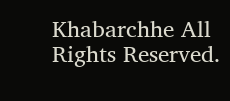Khabarchhe All Rights Reserved.